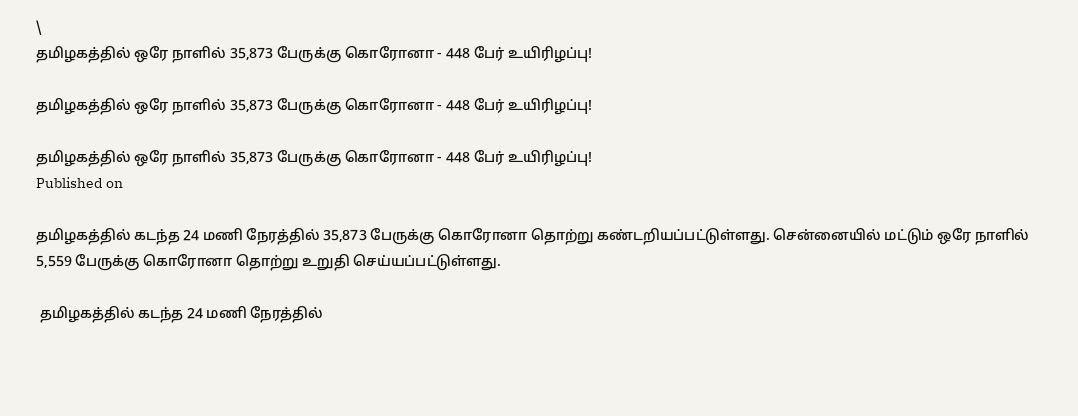\
தமிழகத்தில் ஒரே நாளில் 35,873 பேருக்கு கொரோனா - 448 பேர் உயிரிழப்பு!

தமிழகத்தில் ஒரே நாளில் 35,873 பேருக்கு கொரோனா - 448 பேர் உயிரிழப்பு!

தமிழகத்தில் ஒரே நாளில் 35,873 பேருக்கு கொரோனா - 448 பேர் உயிரிழப்பு!
Published on

தமிழகத்தில் கடந்த 24 மணி நேரத்தில் 35,873 பேருக்கு கொரோனா தொற்று கண்டறியப்பட்டுள்ளது. சென்னையில் மட்டும் ஒரே நாளில் 5,559 பேருக்கு கொரோனா தொற்று உறுதி செய்யப்பட்டுள்ளது.

 தமிழகத்தில் கடந்த 24 மணி நேரத்தில்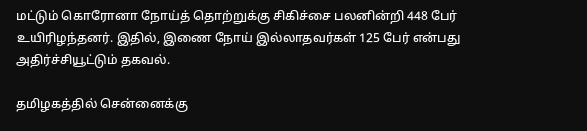மட்டும் கொரோனா நோய்த் தொற்றுக்கு சிகிச்சை பலனின்றி 448 பேர் உயிரிழந்தனர். இதில், இணை நோய் இல்லாதவர்கள் 125 பேர் என்பது அதிர்ச்சியூட்டும் தகவல்.

தமிழகத்தில் சென்னைக்கு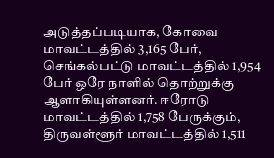அடுத்தப்படியாக, கோவை மாவட்டத்தில் 3,165 பேர், செங்கல்பட்டு மாவட்டத்தில் 1,954 பேர் ஒரே நாளில் தொற்றுக்கு ஆளாகியுள்ளனர். ஈரோடு மாவட்டத்தில் 1,758 பேருக்கும், திருவள்ளூர் மாவட்டத்தில் 1,511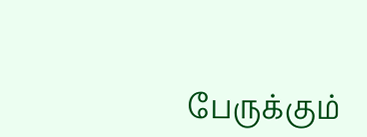பேருக்கும்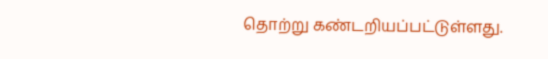தொற்று கண்டறியப்பட்டுள்ளது.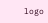logo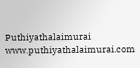Puthiyathalaimurai
www.puthiyathalaimurai.com